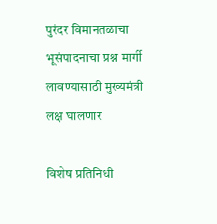पुरंदर विमानतळाचा भूसंपादनाचा प्रश्न मार्गी लावण्यासाठी मुख्यमंत्री लक्ष घालणार

विशेष प्रतिनिधी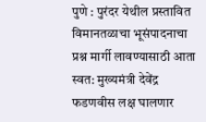पुणे : पुरंदर येथील प्रस्तावित विमानतळाचा भूसंपादनाचा प्रश्न मार्गी लावण्यासाठी आता स्वत: मुख्यमंत्री देवेंद्र फडणवीस लक्ष घालणार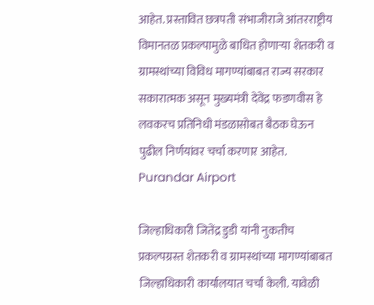आहेत. प्रस्तावित छत्रपती संभाजीराजे आंतरराष्ट्रीय विमानतळ प्रकल्पामुळे बाधित होणाऱ्या शेतकरी व ग्रामस्थांच्या विविध मागण्यांबाबत राज्य सरकार सकारात्मक असून मुख्यमंत्री देवेंद्र फडणवीस हे लवकरच प्रतिनिधी मंडळासोबत बैठक घेऊन पुढील निर्णयांवर चर्चा करणार आहेत. Purandar Airport

जिल्हाधिकारी जितेंद्र डुडी यांनी नुकतीच प्रकल्पग्रस्त शेतकरी व ग्रामस्थांच्या मागण्यांबाबत जिल्हाधिकारी कार्यालयात चर्चा केली. यावेळी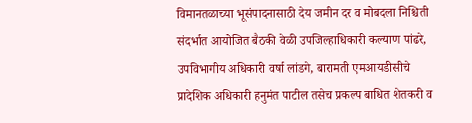विमानतळाच्या भूसंपादनासाठी देय जमीन दर व मोबदला निश्चिती संदर्भात आयोजित बैठकी वेळी उपजिल्हाधिकारी कल्याण पांढरे, उपविभागीय अधिकारी वर्षा लांडगे, बारामती एमआयडीसीचे प्रादेशिक अधिकारी हनुमंत पाटील तसेच प्रकल्प बाधित शेतकरी व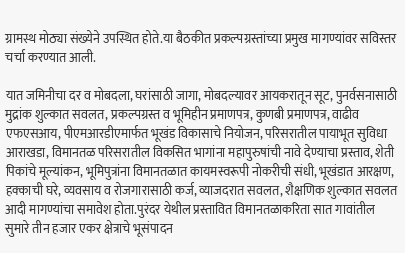ग्रामस्थ मोठ्या संख्येने उपस्थित होते.या बैठकीत प्रकल्पग्रस्तांच्या प्रमुख मागण्यांवर सविस्तर चर्चा करण्यात आली.

यात जमिनीचा दर व मोबदला, घरांसाठी जागा, मोबदल्यावर आयकरातून सूट, पुनर्वसनासाठी मुद्रांक शुल्कात सवलत, प्रकल्पग्रस्त व भूमिहीन प्रमाणपत्र, कुणबी प्रमाणपत्र, वाढीव एफएसआय, पीएमआरडीएमार्फत भूखंड विकासाचे नियोजन, परिसरातील पायाभूत सुविधा आराखडा, विमानतळ परिसरातील विकसित भागांना महापुरुषांची नावे देण्याचा प्रस्ताव, शेती पिकांचे मूल्यांकन, भूमिपुत्रांना विमानतळात कायमस्वरूपी नोकरीची संधी, भूखंडात आरक्षण, हक्काची घरे, व्यवसाय व रोजगारासाठी कर्ज, व्याजदरात सवलत, शैक्षणिक शुल्कात सवलत आदी मागण्यांचा समावेश होता.पुरंदर येथील प्रस्तावित विमानतळाकरिता सात गावांतील सुमारे तीन हजार एकर क्षेत्राचे भूसंपादन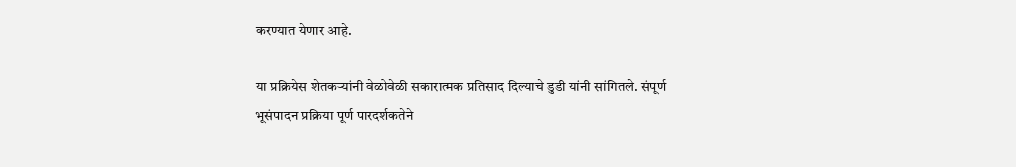करण्यात येणार आहे.

या प्रक्रियेस शेतकऱ्यांनी वेळोवेळी सकारात्मक प्रतिसाद दिल्याचे डुडी यांनी सांगितले. संपूर्ण भूसंपादन प्रक्रिया पूर्ण पारदर्शकतेने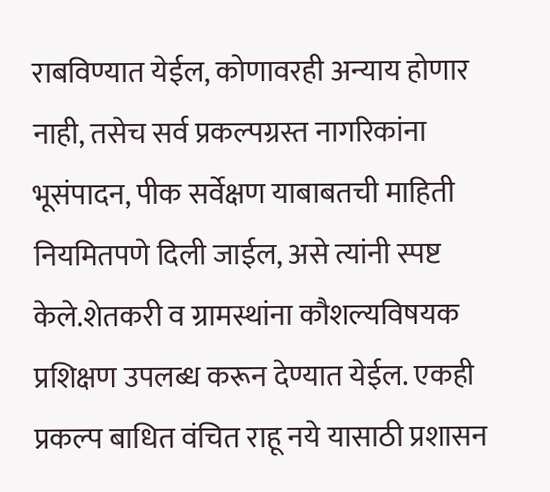राबविण्यात येईल, कोणावरही अन्याय होणार नाही, तसेच सर्व प्रकल्पग्रस्त नागरिकांना भूसंपादन, पीक सर्वेक्षण याबाबतची माहिती नियमितपणे दिली जाईल, असे त्यांनी स्पष्ट केले.शेतकरी व ग्रामस्थांना कौशल्यविषयक प्रशिक्षण उपलब्ध करून देण्यात येईल. एकही प्रकल्प बाधित वंचित राहू नये यासाठी प्रशासन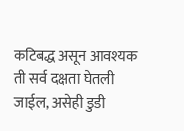कटिबद्ध असून आवश्यक ती सर्व दक्षता घेतली जाईल, असेही डुडी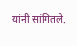यांनी सांगितले.